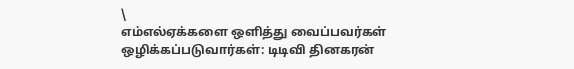\
எம்எல்ஏக்களை ஒளித்து வைப்பவர்கள் ஒழிக்கப்படுவார்கள்: டிடிவி தினகரன்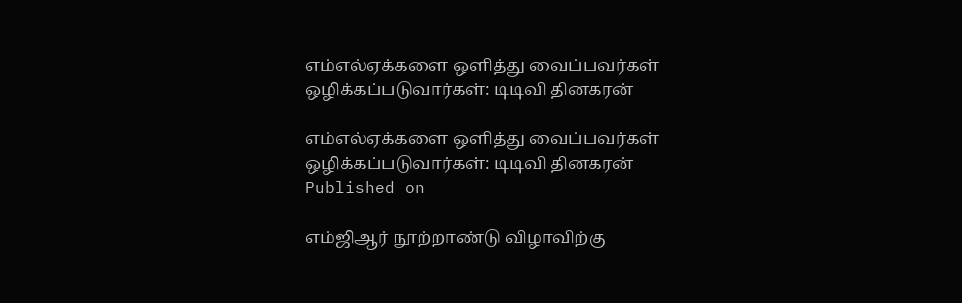எம்எல்ஏக்களை ஒளித்து வைப்பவர்கள் ஒழிக்கப்படுவார்கள்: டிடிவி தினகரன்

எம்எல்ஏக்களை ஒளித்து வைப்பவர்கள் ஒழிக்கப்படுவார்கள்: டிடிவி தினகரன்
Published on

எம்ஜிஆர் நூற்றாண்டு விழாவிற்கு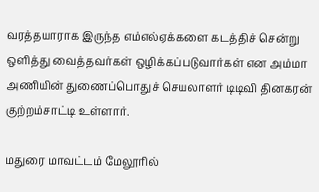வரத்தயாராக இருந்த எம்எல்ஏக்களை கடத்திச் சென்று ஒளித்து வைத்தவர்கள் ஒழிக்கப்படுவார்கள் என அம்மா அணியின் துணைப்பொதுச் செயலாளர் டிடிவி தினகரன் குற்றம்சாட்டி உள்ளார்.

மதுரை மாவட்டம் மேலூரில்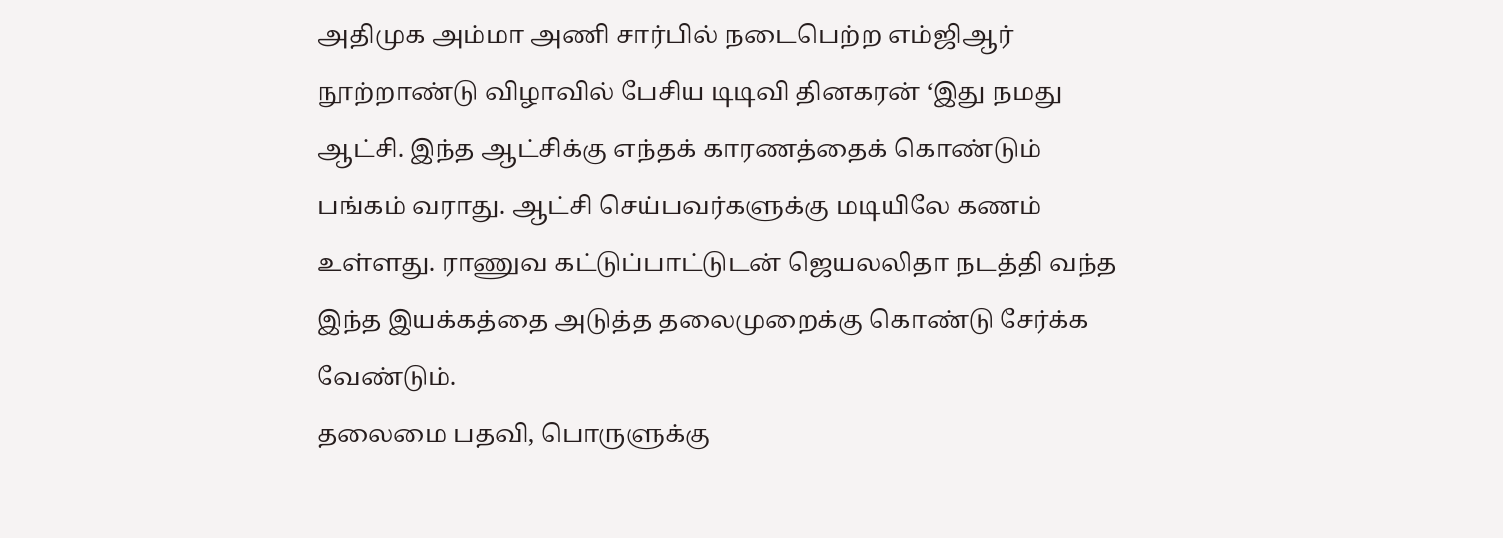அதிமுக ‌அம்மா அணி சார்பில் நடைபெற்ற எம்ஜிஆர் நூற்றாண்டு விழாவில் பேசிய டிடிவி தினகரன் ‘இது நமது ஆட்சி. இந்த ஆட்சிக்கு எந்தக் காரணத்தைக் கொண்டும் பங்கம் வராது. ஆட்சி செய்பவர்களுக்கு மடியிலே கணம் உள்ளது. ராணுவ கட்டுப்பாட்டுடன் ஜெயலலிதா நடத்தி வந்த இந்த இயக்கத்தை அடுத்த தலைமுறைக்கு கொண்டு சேர்க்க வேண்டும்.
தலைமை பதவி, பொருளுக்கு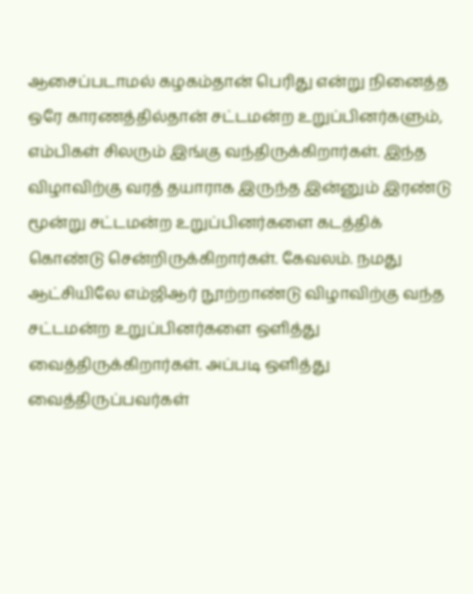ஆசைப்படாமல் கழகம்தான் பெரிது என்று நினைத்த ஒரே காரணத்தில்தான் சட்டமன்ற உறுப்பினர்களும், எம்பிகள் சிலரும் இங்கு வந்திருக்கிறார்கள். இந்த விழாவிற்கு வரத் தயாராக இருந்த இன்னும் இரண்டு மூன்று சட்டமன்ற உறுப்பினர்களை கடத்திக் கொண்டு சென்றிருக்கிறார்கள். கேவலம். நமது ஆட்சியிலே எம்ஜிஆர் நூற்றாண்டு விழாவிற்கு வந்த சட்டமன்ற உறுப்பினர்களை ஒளித்து வைத்திருக்கிறார்கள். அப்படி ஒளித்து வைத்திருப்பவர்கள்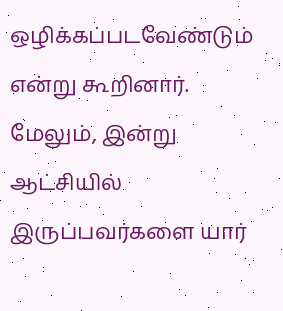ஒழிக்கப்படவேண்டும் என்று கூறினார்.
மேலும், இன்று ஆட்சியில் இருப்பவர்களை யார்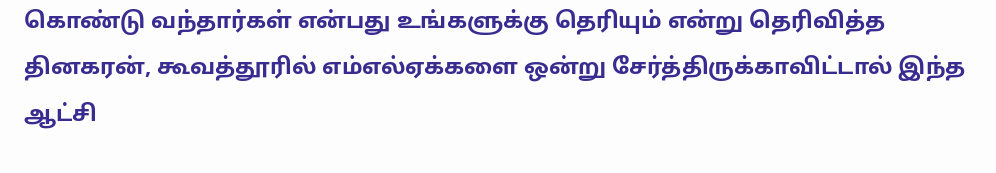கொண்டு வந்தார்கள் என்பது உங்களுக்கு தெரியும் என்று தெரிவித்த தினகரன், கூவத்தூரில் எம்எல்ஏக்களை ஒன்று சேர்த்திருக்காவிட்டால் இந்த ஆட்சி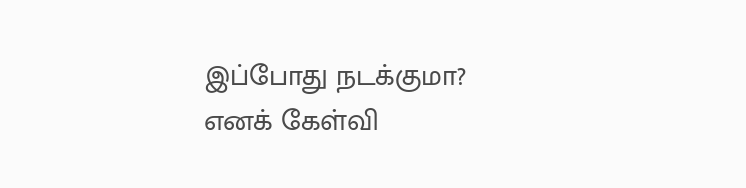இப்போது நடக்குமா? எனக் கேள்வி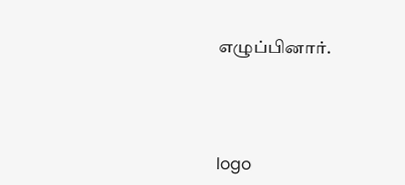எழுப்பினார்.




logo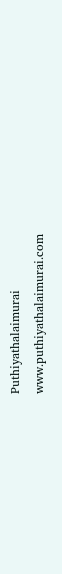Puthiyathalaimurai
www.puthiyathalaimurai.com